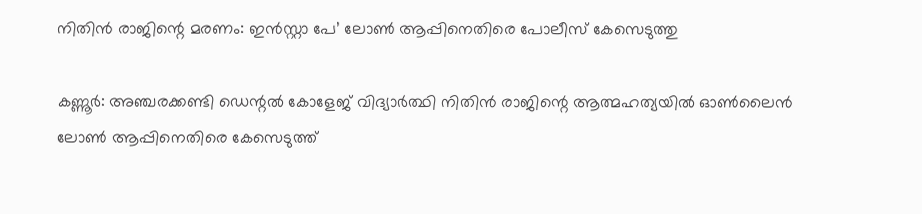നിതിൻ രാജിന്റെ മരണം: ഇൻസ്റ്റാ പേ’ ലോൺ ആപ്പിനെതിരെ പോലീസ് കേസെടുത്തു

കണ്ണൂർ: അഞ്ചരക്കണ്ടി ഡെന്റൽ കോളേജ് വിദ്യാർത്ഥി നിതിൻ രാജിന്റെ ആത്മഹത്യയിൽ ഓൺലൈൻ ലോൺ ആപ്പിനെതിരെ കേസെടുത്ത്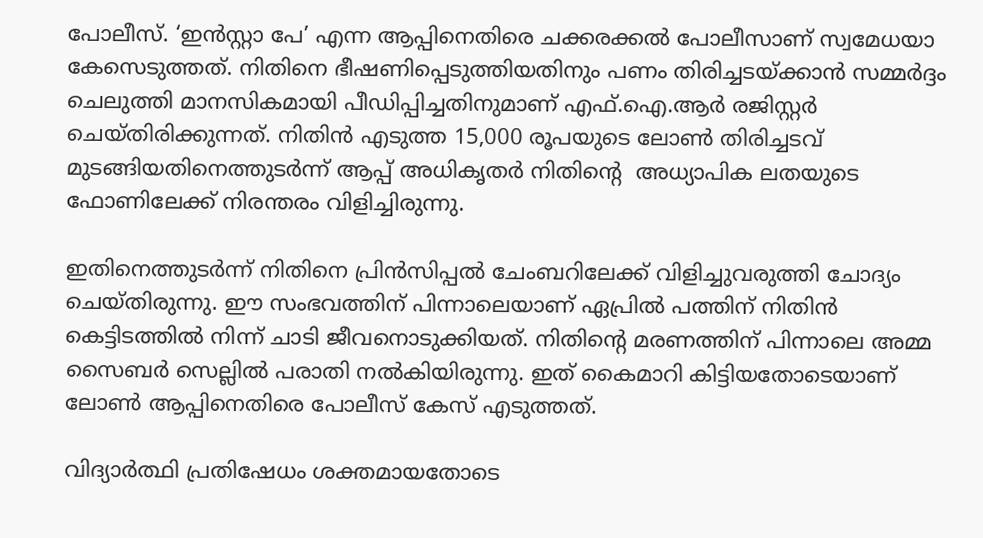പോലീസ്. ‘ഇൻസ്റ്റാ പേ’ എന്ന ആപ്പിനെതിരെ ചക്കരക്കൽ പോലീസാണ് സ്വമേധയാ കേസെടുത്തത്. നിതിനെ ഭീഷണിപ്പെടുത്തിയതിനും പണം തിരിച്ചടയ്ക്കാൻ സമ്മർദ്ദം ചെലുത്തി മാനസികമായി പീഡിപ്പിച്ചതിനുമാണ് എഫ്.ഐ.ആർ രജിസ്റ്റർ ചെയ്തിരിക്കുന്നത്. നിതിൻ എടുത്ത 15,000 രൂപയുടെ ലോൺ തിരിച്ചടവ് മുടങ്ങിയതിനെത്തുടർന്ന് ആപ്പ് അധികൃതർ നിതിന്റെ  അധ്യാപിക ലതയുടെ ഫോണിലേക്ക് നിരന്തരം വിളിച്ചിരുന്നു.

ഇതിനെത്തുടർന്ന് നിതിനെ പ്രിൻസിപ്പൽ ചേംബറിലേക്ക് വിളിച്ചുവരുത്തി ചോദ്യം ചെയ്തിരുന്നു. ഈ സംഭവത്തിന് പിന്നാലെയാണ് ഏപ്രിൽ പത്തിന് നിതിൻ കെട്ടിടത്തിൽ നിന്ന് ചാടി ജീവനൊടുക്കിയത്. നിതിന്റെ മരണത്തിന് പിന്നാലെ അമ്മ  സൈബർ സെല്ലിൽ പരാതി നൽകിയിരുന്നു. ഇത് കൈമാറി കിട്ടിയതോടെയാണ് ലോൺ ആപ്പിനെതിരെ പോലീസ് കേസ് എടുത്തത്.

വിദ്യാർത്ഥി പ്രതിഷേധം ശക്തമായതോടെ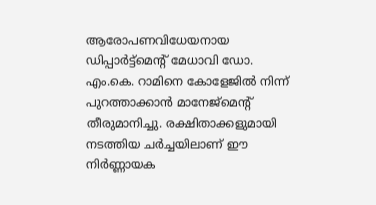ആരോപണവിധേയനായ ഡിപ്പാർട്ട്‌മെന്റ് മേധാവി ഡോ. എം.കെ. റാമിനെ കോളേജിൽ നിന്ന് പുറത്താക്കാൻ മാനേജ്‌മെന്റ് തീരുമാനിച്ചു. രക്ഷിതാക്കളുമായി നടത്തിയ ചർച്ചയിലാണ് ഈ നിർണ്ണായക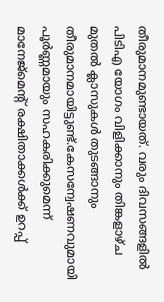തീരുമാനമുണ്ടായത്. വരും ദിവസങ്ങളിൽ പിടിഎ യോഗം വിളിക്കാനും തിങ്കളാഴ്ച മുതൽ ക്ലാസുകൾ തുടങ്ങാനും തീരുമാനമായിട്ടുണ്ട്.കേസന്വേഷണവുമായി പൂർണ്ണമായും സഹകരിക്കുമെന്ന് മാനേജ്‌മെന്റ് രക്ഷിതാക്കൾക്ക് ഉറപ്പ്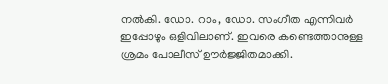നൽകി. ഡോ. റാം, ഡോ. സംഗീത എന്നിവർ ഇപ്പോഴും ഒളിവിലാണ്. ഇവരെ കണ്ടെത്താനുള്ള ശ്രമം പോലീസ് ഊർജ്ജിതമാക്കി.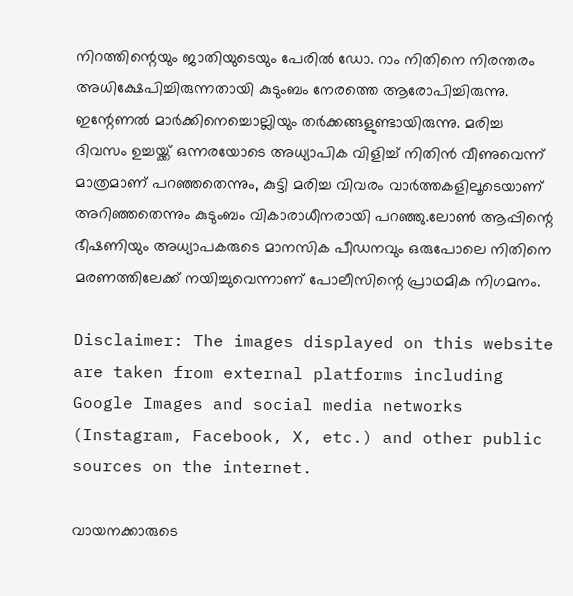നിറത്തിന്റെയും ജാതിയുടെയും പേരിൽ ഡോ. റാം നിതിനെ നിരന്തരം അധിക്ഷേപിച്ചിരുന്നതായി കുടുംബം നേരത്തെ ആരോപിച്ചിരുന്നു. ഇന്റേണൽ മാർക്കിനെച്ചൊല്ലിയും തർക്കങ്ങളുണ്ടായിരുന്നു. മരിച്ച ദിവസം ഉച്ചയ്ക്ക് ഒന്നരയോടെ അധ്യാപിക വിളിച്ച് നിതിൻ വീണുവെന്ന് മാത്രമാണ് പറഞ്ഞതെന്നും, കുട്ടി മരിച്ച വിവരം വാർത്തകളിലൂടെയാണ് അറിഞ്ഞതെന്നും കുടുംബം വികാരാധീനരായി പറഞ്ഞു.ലോൺ ആപ്പിന്റെ ഭീഷണിയും അധ്യാപകരുടെ മാനസിക പീഡനവും ഒരുപോലെ നിതിനെ മരണത്തിലേക്ക് നയിച്ചുവെന്നാണ് പോലീസിന്റെ പ്രാഥമിക നിഗമനം.

Disclaimer: The images displayed on this website are taken from external platforms including Google Images and social media networks (Instagram, Facebook, X, etc.) and other public sources on the internet.

വായനക്കാരുടെ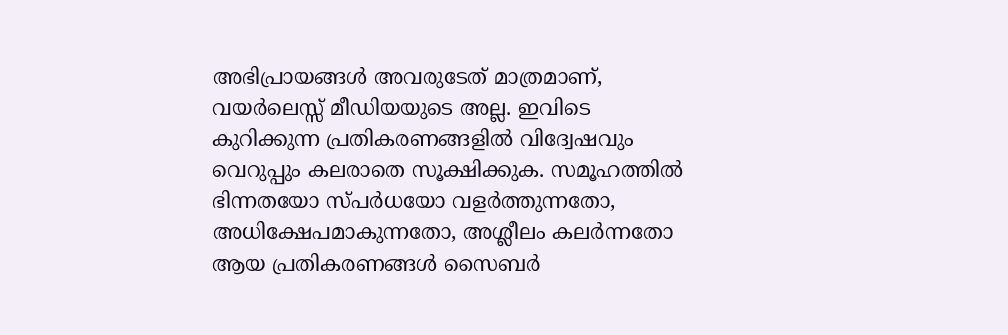അഭിപ്രായങ്ങള്‍ അവരുടേത് മാത്രമാണ്, വയർലെസ്സ് മീഡിയയുടെ അല്ല. ഇവിടെ കുറിക്കുന്ന പ്രതികരണങ്ങളിൽ വിദ്വേഷവും വെറുപ്പും കലരാതെ സൂക്ഷിക്കുക. സമൂഹത്തിൽ ഭിന്നതയോ സ്‌പർധയോ വളർത്തുന്നതോ, അധിക്ഷേപമാകുന്നതോ, അശ്ലീലം കലർന്നതോ ആയ പ്രതികരണങ്ങൾ സൈബർ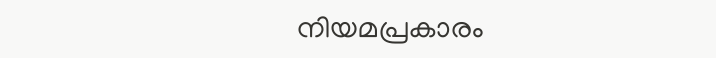നിയമപ്രകാരം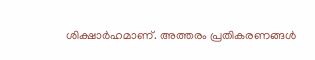ശിക്ഷാർഹമാണ്. അത്തരം പ്രതികരണങ്ങൾ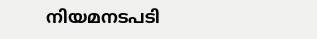നിയമനടപടി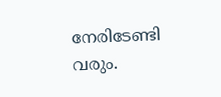നേരിടേണ്ടി വരും.